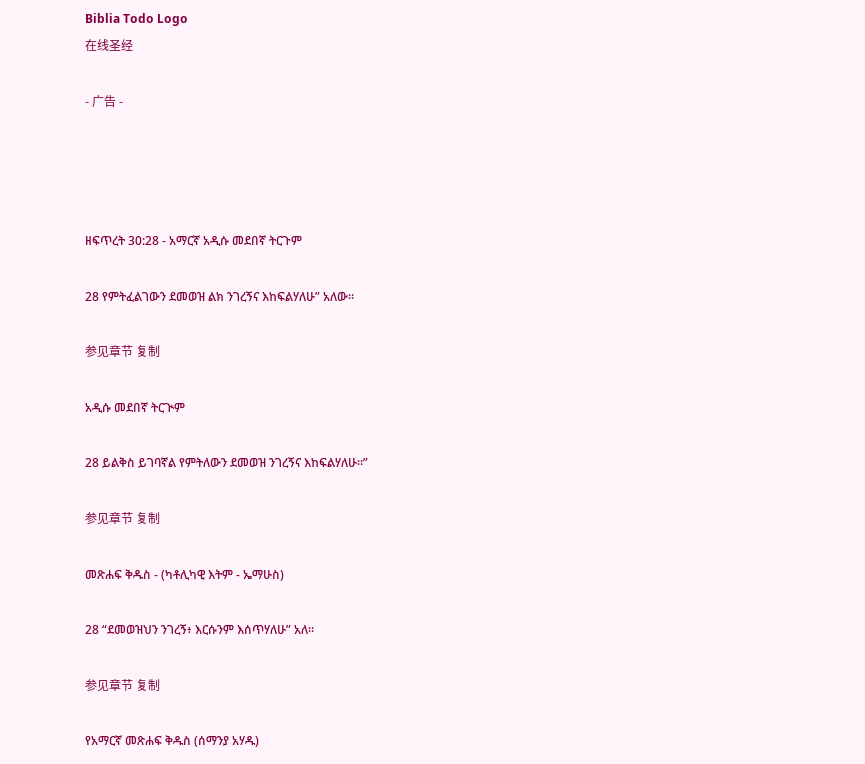Biblia Todo Logo
在线圣经

- 广告 -




ዘፍጥረት 30:28 - አማርኛ አዲሱ መደበኛ ትርጉም

28 የምትፈልገውን ደመወዝ ልክ ንገረኝና እከፍልሃለሁ” አለው።

参见章节 复制

አዲሱ መደበኛ ትርጒም

28 ይልቅስ ይገባኛል የምትለውን ደመወዝ ንገረኝና እከፍልሃለሁ።”

参见章节 复制

መጽሐፍ ቅዱስ - (ካቶሊካዊ እትም - ኤማሁስ)

28 “ደመወዝህን ንገረኝ፥ እርሱንም እሰጥሃለሁ” አለ።

参见章节 复制

የአማርኛ መጽሐፍ ቅዱስ (ሰማንያ አሃዱ)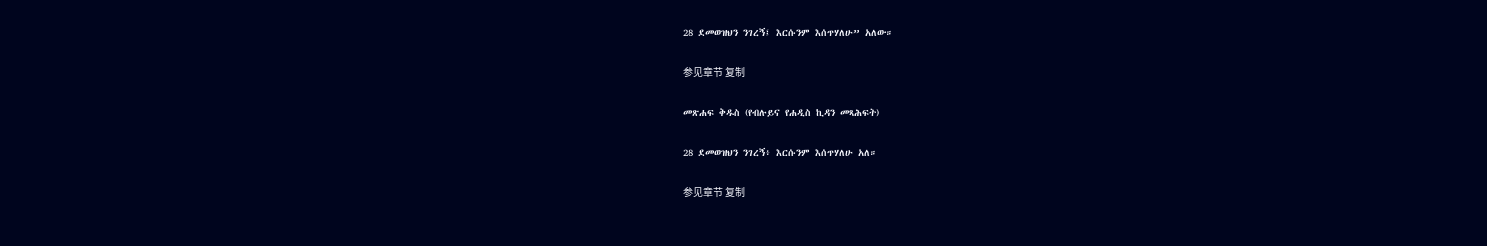28 ደመወዝህን ንገረኝ፤ እርሱንም እሰጥሃለሁ” አለው።

参见章节 复制

መጽሐፍ ቅዱስ (የብሉይና የሐዲስ ኪዳን መጻሕፍት)

28 ደመወዝህን ንገረኝ፥ እርሱንም እሰጥሃለሁ አለ።

参见章节 复制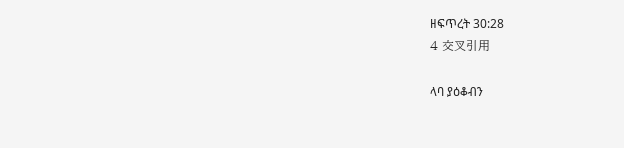ዘፍጥረት 30:28
4 交叉引用

ላባ ያዕቆብን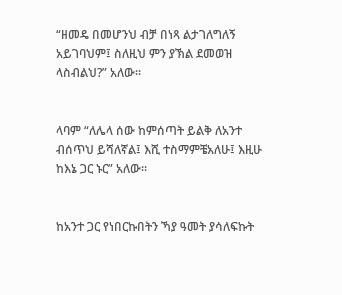“ዘመዴ በመሆንህ ብቻ በነጻ ልታገለግለኝ አይገባህም፤ ስለዚህ ምን ያኽል ደመወዝ ላስብልህ?” አለው።


ላባም “ለሌላ ሰው ከምሰጣት ይልቅ ለአንተ ብሰጥህ ይሻለኛል፤ እሺ ተስማምቼአለሁ፤ እዚሁ ከእኔ ጋር ኑር” አለው።


ከአንተ ጋር የነበርኩበትን ኻያ ዓመት ያሳለፍኩት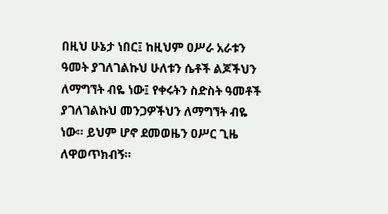በዚህ ሁኔታ ነበር፤ ከዚህም ዐሥራ አራቱን ዓመት ያገለገልኩህ ሁለቱን ሴቶች ልጆችህን ለማግኘት ብዬ ነው፤ የቀሩትን ስድስት ዓመቶች ያገለገልኩህ መንጋዎችህን ለማግኘት ብዬ ነው። ይህም ሆኖ ደመወዜን ዐሥር ጊዜ ለዋወጥክብኝ።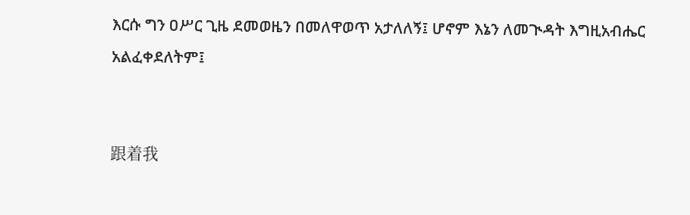እርሱ ግን ዐሥር ጊዜ ደመወዜን በመለዋወጥ አታለለኝ፤ ሆኖም እኔን ለመጒዳት እግዚአብሔር አልፈቀደለትም፤


跟着我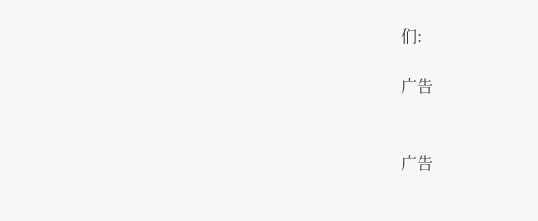们:

广告


广告